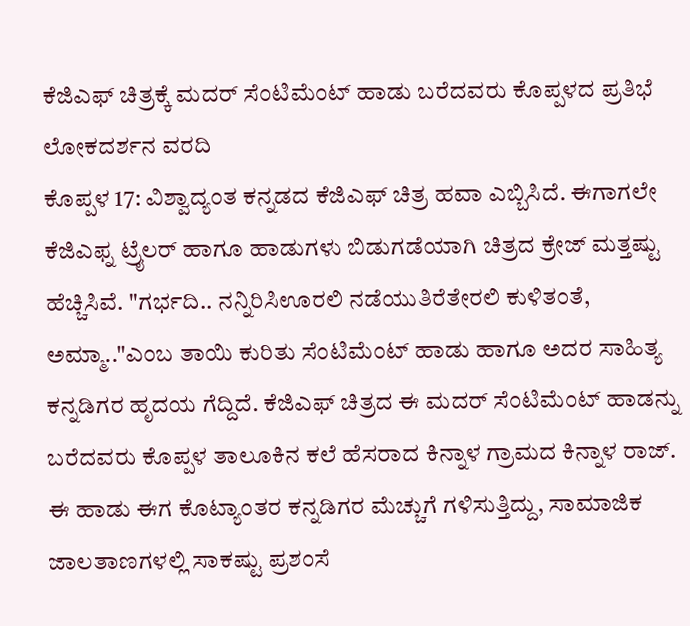ಕೆಜಿಎಫ್ ಚಿತ್ರಕ್ಕೆ ಮದರ್ ಸೆಂಟಿಮೆಂಟ್ ಹಾಡು ಬರೆದವರು ಕೊಪ್ಪಳದ ಪ್ರತಿಭೆ
ಲೋಕದರ್ಶನ ವರದಿ
ಕೊಪ್ಪಳ 17: ವಿಶ್ವಾದ್ಯಂತ ಕನ್ನಡದ ಕೆಜಿಎಫ್ ಚಿತ್ರ ಹವಾ ಎಬ್ಬಿಸಿದೆ. ಈಗಾಗಲೇ ಕೆಜಿಎಫ್ನ ಟ್ರೈಲರ್ ಹಾಗೂ ಹಾಡುಗಳು ಬಿಡುಗಡೆಯಾಗಿ ಚಿತ್ರದ ಕ್ರೇಜ್ ಮತ್ತಷ್ಟು ಹೆಚ್ಚಿಸಿವೆ. "ಗರ್ಭದಿ.. ನನ್ನಿರಿಸಿಊರಲಿ ನಡೆಯುತಿರೆತೇರಲಿ ಕುಳಿತಂತೆ, ಅಮ್ಮಾ.."ಎಂಬ ತಾಯಿ ಕುರಿತು ಸೆಂಟಿಮೆಂಟ್ ಹಾಡು ಹಾಗೂ ಅದರ ಸಾಹಿತ್ಯ ಕನ್ನಡಿಗರ ಹೃದಯ ಗೆದ್ದಿದೆ. ಕೆಜಿಎಫ್ ಚಿತ್ರದ ಈ ಮದರ್ ಸೆಂಟಿಮೆಂಟ್ ಹಾಡನ್ನು ಬರೆದವರು ಕೊಪ್ಪಳ ತಾಲೂಕಿನ ಕಲೆ ಹೆಸರಾದ ಕಿನ್ನಾಳ ಗ್ರಾಮದ ಕಿನ್ನಾಳ ರಾಜ್.
ಈ ಹಾಡು ಈಗ ಕೊಟ್ಯಾಂತರ ಕನ್ನಡಿಗರ ಮೆಚ್ಚುಗೆ ಗಳಿಸುತ್ತಿದ್ದು, ಸಾಮಾಜಿಕ ಜಾಲತಾಣಗಳಲ್ಲಿ ಸಾಕಷ್ಟು ಪ್ರಶಂಸೆ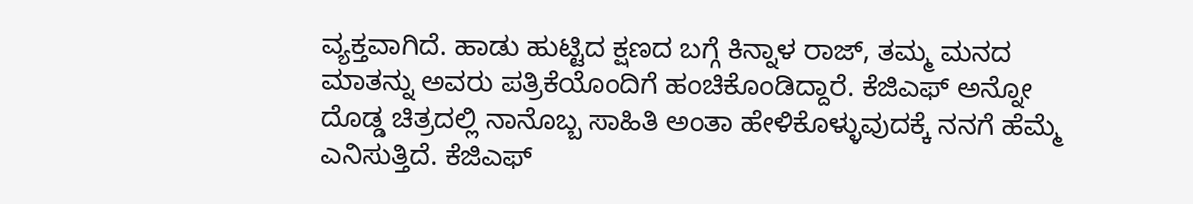ವ್ಯಕ್ತವಾಗಿದೆ. ಹಾಡು ಹುಟ್ಟಿದ ಕ್ಷಣದ ಬಗ್ಗೆ ಕಿನ್ನಾಳ ರಾಜ್, ತಮ್ಮ ಮನದ ಮಾತನ್ನು ಅವರು ಪತ್ರಿಕೆಯೊಂದಿಗೆ ಹಂಚಿಕೊಂಡಿದ್ದಾರೆ. ಕೆಜಿಎಫ್ ಅನ್ನೋ ದೊಡ್ಡ ಚಿತ್ರದಲ್ಲಿ ನಾನೊಬ್ಬ ಸಾಹಿತಿ ಅಂತಾ ಹೇಳಿಕೊಳ್ಳುವುದಕ್ಕೆ ನನಗೆ ಹೆಮ್ಮೆ ಎನಿಸುತ್ತಿದೆ. ಕೆಜಿಎಫ್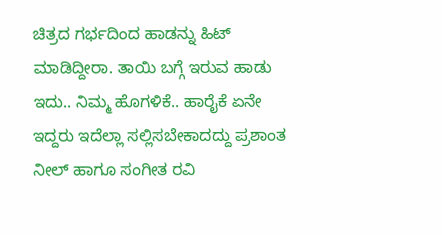ಚಿತ್ರದ ಗರ್ಭದಿಂದ ಹಾಡನ್ನು ಹಿಟ್ ಮಾಡಿದ್ದೀರಾ. ತಾಯಿ ಬಗ್ಗೆ ಇರುವ ಹಾಡು ಇದು.. ನಿಮ್ಮ ಹೊಗಳಿಕೆ.. ಹಾರೈಕೆ ಏನೇ ಇದ್ದರು ಇದೆಲ್ಲಾ ಸಲ್ಲಿಸಬೇಕಾದದ್ದು ಪ್ರಶಾಂತ ನೀಲ್ ಹಾಗೂ ಸಂಗೀತ ರವಿ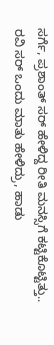ಸರ್ಗೆ, ಪ್ರಶಾಂತ್ ಸರ್ ಹೇಳಿದ್ದ ರೀತಿ ಮನಸ್ಸಿಗೆ ಕಟ್ಟಿಕೊಟ್ಟಿತ್ತು.. ರವಿ ಸರ್ ಒಂದು ಮಾತು ಹೇಳಿದ್ರು, ಹಾಡು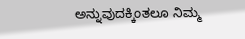ಅನ್ನುವುದಕ್ಕಿಂತಲೂ ನಿಮ್ಮ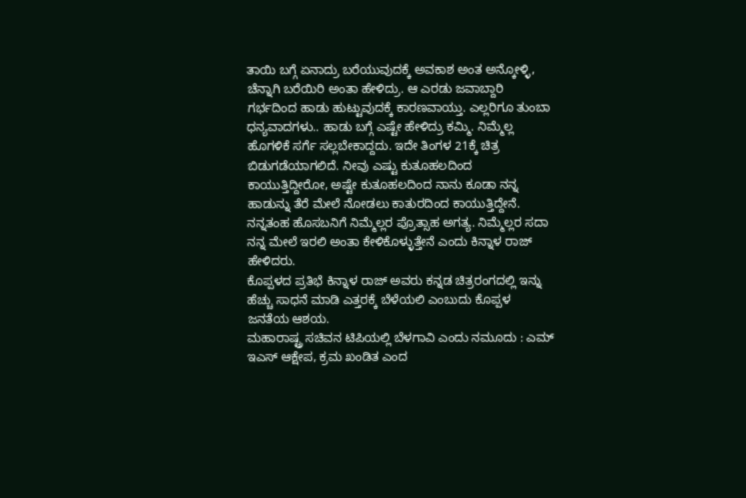ತಾಯಿ ಬಗ್ಗೆ ಏನಾದ್ರು ಬರೆಯುವುದಕ್ಕೆ ಅವಕಾಶ ಅಂತ ಅನ್ಕೋಳ್ಳಿ, ಚೆನ್ನಾಗಿ ಬರೆಯಿರಿ ಅಂತಾ ಹೇಳಿದ್ರು. ಆ ಎರಡು ಜವಾಬ್ದಾರಿ ಗರ್ಭದಿಂದ ಹಾಡು ಹುಟ್ಟುವುದಕ್ಕೆ ಕಾರಣವಾಯ್ತು. ಎಲ್ಲರಿಗೂ ತುಂಬಾ ಧನ್ಯವಾದಗಳು.. ಹಾಡು ಬಗ್ಗೆ ಎಷ್ಟೇ ಹೇಳಿದ್ರು ಕಮ್ಮಿ. ನಿಮ್ಮೆಲ್ಲ ಹೊಗಳಿಕೆ ಸರ್ಗೆ ಸಲ್ಲಬೇಕಾದ್ದದು. ಇದೇ ತಿಂಗಳ 21ಕ್ಕೆ ಚಿತ್ರ ಬಿಡುಗಡೆಯಾಗಲಿದೆ. ನೀವು ಎಷ್ಟು ಕುತೂಹಲದಿಂದ ಕಾಯುತ್ತಿದ್ದೀರೋ, ಅಷ್ಟೇ ಕುತೂಹಲದಿಂದ ನಾನು ಕೂಡಾ ನನ್ನ ಹಾಡುನ್ನು ತೆರೆ ಮೇಲೆ ನೋಡಲು ಕಾತುರದಿಂದ ಕಾಯುತ್ತಿದ್ದೇನೆ. ನನ್ನತಂಹ ಹೊಸಬನಿಗೆ ನಿಮ್ಮೆಲ್ಲರ ಪ್ರೊತ್ಸಾಹ ಅಗತ್ಯ. ನಿಮ್ಮೆಲ್ಲರ ಸದಾ ನನ್ನ ಮೇಲೆ ಇರಲಿ ಅಂತಾ ಕೇಳಿಕೊಳ್ಳುತ್ತೇನೆ ಎಂದು ಕಿನ್ನಾಳ ರಾಜ್ ಹೇಳಿದರು.
ಕೊಪ್ಪಳದ ಪ್ರತಿಭೆ ಕಿನ್ನಾಳ ರಾಜ್ ಅವರು ಕನ್ನಡ ಚಿತ್ರರಂಗದಲ್ಲಿ ಇನ್ನು ಹೆಚ್ಚು ಸಾಧನೆ ಮಾಡಿ ಎತ್ತರಕ್ಕೆ ಬೆಳೆಯಲಿ ಎಂಬುದು ಕೊಪ್ಪಳ ಜನತೆಯ ಆಶಯ.
ಮಹಾರಾಷ್ಟ್ರ ಸಚಿವನ ಟಿಪಿಯಲ್ಲಿ ಬೆಳಗಾವಿ ಎಂದು ನಮೂದು : ಎಮ್ ಇಎಸ್ ಆಕ್ಷೇಪ, ಕ್ರಮ ಖಂಡಿತ ಎಂದ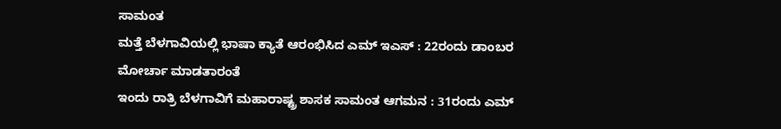ಸಾಮಂತ
ಮತ್ತೆ ಬೆಳಗಾವಿಯಲ್ಲಿ ಭಾಷಾ ಕ್ಯಾತೆ ಆರಂಭಿಸಿದ ಎಮ್ ಇಎಸ್ : 22ರಂದು ಡಾಂಬರ ಮೋರ್ಚಾ ಮಾಡತಾರಂತೆ
ಇಂದು ರಾತ್ರಿ ಬೆಳಗಾವಿಗೆ ಮಹಾರಾಷ್ಟ್ರ ಶಾಸಕ ಸಾಮಂತ ಆಗಮನ : 31ರಂದು ಎಮ್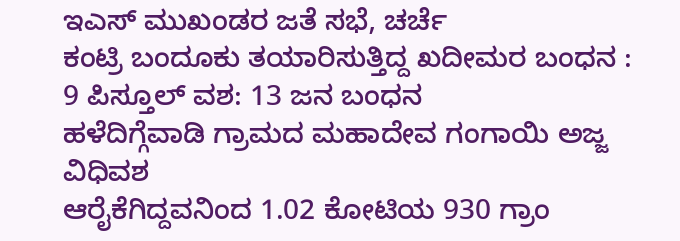ಇಎಸ್ ಮುಖಂಡರ ಜತೆ ಸಭೆ, ಚರ್ಚೆ
ಕಂಟ್ರಿ ಬಂದೂಕು ತಯಾರಿಸುತ್ತಿದ್ದ ಖದೀಮರ ಬಂಧನ : 9 ಪಿಸ್ತೂಲ್ ವಶ: 13 ಜನ ಬಂಧನ
ಹಳೆದಿಗ್ಗೆವಾಡಿ ಗ್ರಾಮದ ಮಹಾದೇವ ಗಂಗಾಯಿ ಅಜ್ಜ ವಿಧಿವಶ
ಆರೈಕೆಗಿದ್ದವನಿಂದ 1.02 ಕೋಟಿಯ 930 ಗ್ರಾಂ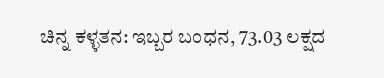ಚಿನ್ನ ಕಳ್ಳತನ: ಇಬ್ಬರ ಬಂಧನ, 73.03 ಲಕ್ಷದ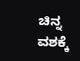ಚಿನ್ನ ವಶಕ್ಕೆ